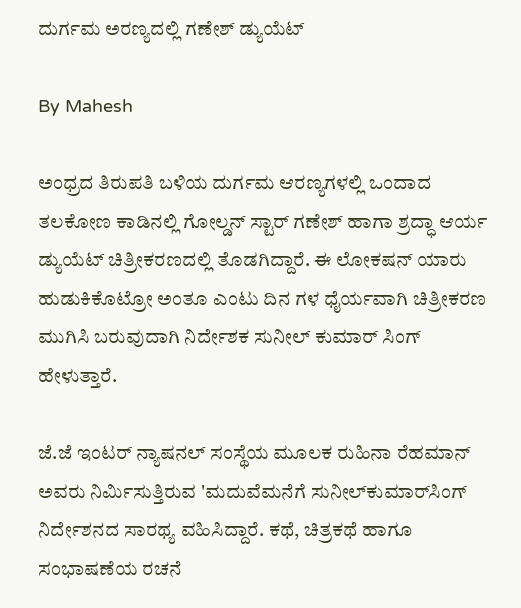ದುರ್ಗಮ ಅರಣ್ಯದಲ್ಲಿ ಗಣೇಶ್ ಡ್ಯುಯೆಟ್

By Mahesh

ಅಂಧ್ರದ ತಿರುಪತಿ ಬಳಿಯ ದುರ್ಗಮ ಆರಣ್ಯಗಳಲ್ಲಿ ಒಂದಾದ ತಲಕೋಣ ಕಾಡಿನಲ್ಲಿ ಗೋಲ್ಡನ್ ಸ್ಟಾರ್ ಗಣೇಶ್ ಹಾಗಾ ಶ್ರದ್ಧಾ ಆರ್ಯ ಡ್ಯುಯೆಟ್ ಚಿತ್ರೀಕರಣದಲ್ಲಿ ತೊಡಗಿದ್ದಾರೆ. ಈ ಲೋಕಷನ್ ಯಾರು ಹುಡುಕಿಕೊಟ್ರೋ ಅಂತೂ ಎಂಟು ದಿನ ಗಳ ಧೈರ್ಯವಾಗಿ ಚಿತ್ರೀಕರಣ ಮುಗಿಸಿ ಬರುವುದಾಗಿ ನಿರ್ದೇಶಕ ಸುನೀಲ್ ಕುಮಾರ್ ಸಿಂಗ್ ಹೇಳುತ್ತಾರೆ.

ಜೆ.ಜೆ ಇಂಟರ್ ನ್ಯಾಷನಲ್ ಸಂಸ್ಥೆಯ ಮೂಲಕ ರುಹಿನಾ ರೆಹಮಾನ್ ಅವರು ನಿರ್ಮಿಸುತ್ತಿರುವ 'ಮದುವೆಮನೆಗೆ ಸುನೀಲ್‌ಕುಮಾರ್‌ಸಿಂಗ್ ನಿರ್ದೇಶನದ ಸಾರಥ್ಯ ವಹಿಸಿದ್ದಾರೆ. ಕಥೆ, ಚಿತ್ರಕಥೆ ಹಾಗೂ ಸಂಭಾಷಣೆಯ ರಚನೆ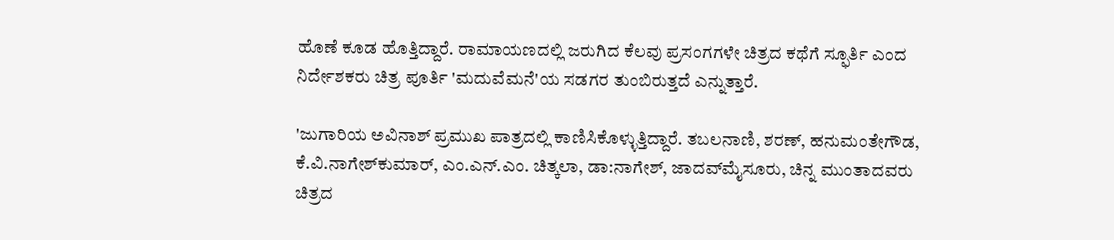ಹೊಣೆ ಕೂಡ ಹೊತ್ತಿದ್ದಾರೆ. ರಾಮಾಯಣದಲ್ಲಿ ಜರುಗಿದ ಕೆಲವು ಪ್ರಸಂಗಗಳೇ ಚಿತ್ರದ ಕಥೆಗೆ ಸ್ಫೂರ್ತಿ ಎಂದ ನಿರ್ದೇಶಕರು ಚಿತ್ರ ಪೂರ್ತಿ 'ಮದುವೆಮನೆ'ಯ ಸಡಗರ ತುಂಬಿರುತ್ತದೆ ಎನ್ನುತ್ತಾರೆ.

'ಜುಗಾರಿಯ ಅವಿನಾಶ್ ಪ್ರಮುಖ ಪಾತ್ರದಲ್ಲಿ ಕಾಣಿಸಿಕೊಳ್ಳುತ್ತಿದ್ದಾರೆ. ತಬಲನಾಣಿ, ಶರಣ್, ಹನುಮಂತೇಗೌಡ, ಕೆ.ವಿ.ನಾಗೇಶ್‌ಕುಮಾರ್, ಎಂ.ಎನ್.ಎಂ. ಚಿತ್ಕಲಾ, ಡಾ:ನಾಗೇಶ್, ಜಾದವ್‌ಮೈಸೂರು, ಚಿನ್ನ ಮುಂತಾದವರು ಚಿತ್ರದ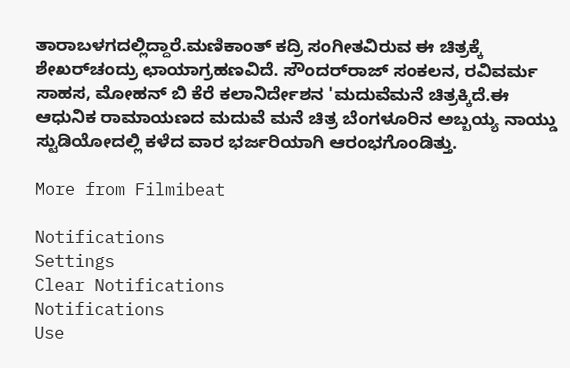ತಾರಾಬಳಗದಲ್ಲಿದ್ದಾರೆ.ಮಣಿಕಾಂತ್ ಕದ್ರಿ ಸಂಗೀತವಿರುವ ಈ ಚಿತ್ರಕ್ಕೆ ಶೇಖರ್‌ಚಂದ್ರು ಛಾಯಾಗ್ರಹಣವಿದೆ. ಸೌಂದರ್‌ರಾಜ್ ಸಂಕಲನ, ರವಿವರ್ಮ ಸಾಹಸ, ಮೋಹನ್ ಬಿ ಕೆರೆ ಕಲಾನಿರ್ದೇಶನ 'ಮದುವೆಮನೆ ಚಿತ್ರಕ್ಕಿದೆ.ಈ ಆಧುನಿಕ ರಾಮಾಯಣದ ಮದುವೆ ಮನೆ ಚಿತ್ರ ಬೆಂಗಳೂರಿನ ಅಬ್ಬಯ್ಯ ನಾಯ್ಡು ಸ್ಟುಡಿಯೋದಲ್ಲಿ ಕಳೆದ ವಾರ ಭರ್ಜರಿಯಾಗಿ ಆರಂಭಗೊಂಡಿತ್ತು.

More from Filmibeat

Notifications
Settings
Clear Notifications
Notifications
Use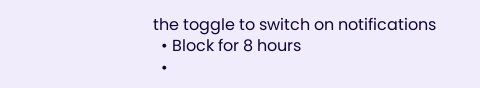the toggle to switch on notifications
  • Block for 8 hours
  •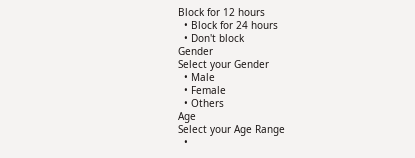Block for 12 hours
  • Block for 24 hours
  • Don't block
Gender
Select your Gender
  • Male
  • Female
  • Others
Age
Select your Age Range
  •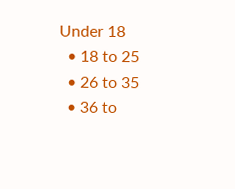Under 18
  • 18 to 25
  • 26 to 35
  • 36 to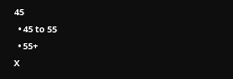45
  • 45 to 55
  • 55+
X